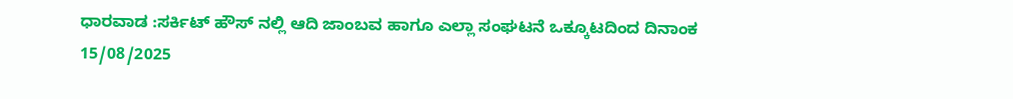ಧಾರವಾಡ :ಸರ್ಕಿಟ್ ಹೌಸ್ ನಲ್ಲಿ ಆದಿ ಜಾಂಬವ ಹಾಗೂ ಎಲ್ಲಾ ಸಂಘಟನೆ ಒಕ್ಕೂಟದಿಂದ ದಿನಾಂಕ 15/08/2025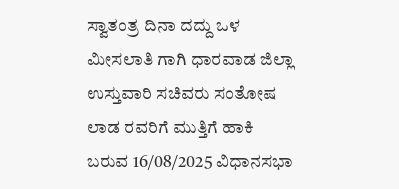ಸ್ವಾತಂತ್ರ ದಿನಾ ದದ್ದು ಒಳ ಮೀಸಲಾತಿ ಗಾಗಿ ಧಾರವಾಡ ಜಿಲ್ಲಾ ಉಸ್ತುವಾರಿ ಸಚಿವರು ಸಂತೋಷ ಲಾಡ ರವರಿಗೆ ಮುತ್ತಿಗೆ ಹಾಕಿ ಬರುವ 16/08/2025 ವಿಧಾನಸಭಾ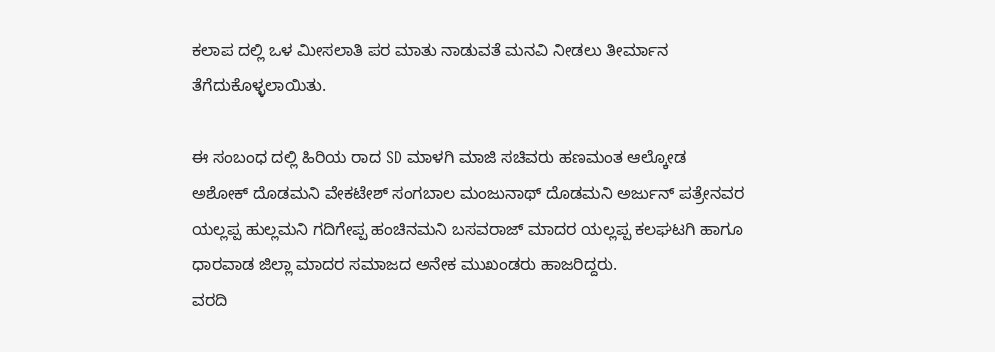ಕಲಾಪ ದಲ್ಲಿ ಒಳ ಮೀಸಲಾತಿ ಪರ ಮಾತು ನಾಡುವತೆ ಮನವಿ ನೀಡಲು ತೀರ್ಮಾನ ತೆಗೆದುಕೊಳ್ಳಲಾಯಿತು.

ಈ ಸಂಬಂಧ ದಲ್ಲಿ ಹಿರಿಯ ರಾದ SD ಮಾಳಗಿ ಮಾಜಿ ಸಚಿವರು ಹಣಮಂತ ಆಲ್ಕೋಡ ಅಶೋಕ್ ದೊಡಮನಿ ವೇಕಟೇಶ್ ಸಂಗಬಾಲ ಮಂಜುನಾಥ್ ದೊಡಮನಿ ಅರ್ಜುನ್ ಪತ್ರೇನವರ ಯಲ್ಲಪ್ಪ ಹುಲ್ಲಮನಿ ಗದಿಗೇಪ್ಪ ಹಂಚಿನಮನಿ ಬಸವರಾಜ್ ಮಾದರ ಯಲ್ಲಪ್ಪ ಕಲಘಟಗಿ ಹಾಗೂ ಧಾರವಾಡ ಜಿಲ್ಲಾ ಮಾದರ ಸಮಾಜದ ಅನೇಕ ಮುಖಂಡರು ಹಾಜರಿದ್ದರು.
ವರದಿ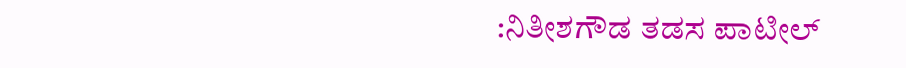:ನಿತೀಶಗೌಡ ತಡಸ ಪಾಟೀಲ್